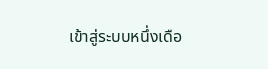เข้าสู่ระบบหนึ่งเดือ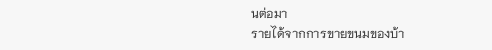นต่อมา
รายได้จากการขายขนมของบ้า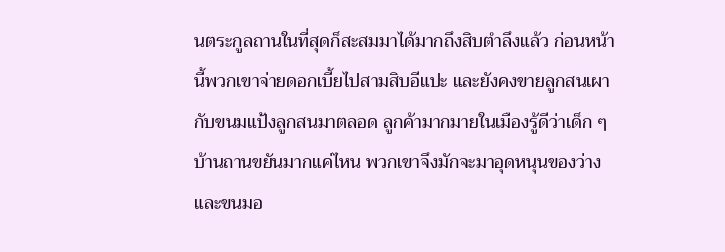นตระกูลถานในที่สุดก็สะสมมาได้มากถึงสิบตำลึงแล้ว ก่อนหน้านี้พวกเขาจ่ายดอกเบี้ยไปสามสิบอีแปะ และยังคงขายลูกสนเผากับขนมแป้งลูกสนมาตลอด ลูกค้ามากมายในเมืองรู้ดีว่าเด็ก ๆ บ้านถานขยันมากแค่ไหน พวกเขาจึงมักจะมาอุดหนุนของว่างและขนมอ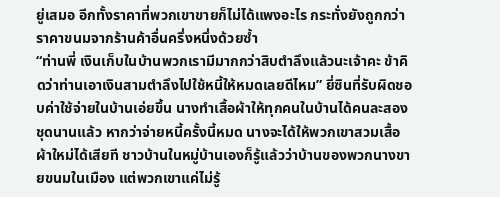ยู่เสมอ อีกทั้งราคาที่พวกเขาขายก็ไม่ได้แพงอะไร กระทั่งยังถูกกว่าราคาขนมจากร้านค้าอื่นครึ่งหนึ่งด้วยซ้ำ
“ท่านพี่ เงินเก็บในบ้านพวกเรามีมากกว่าสิบตำลึงแล้วนะเจ้าคะ ข้าคิดว่าท่านเอาเงินสามตำลึงไปใช้หนี้ให้หมดเลยดีไหม” ยี่ซินที่รับผิดชอบค่าใช้จ่ายในบ้านเอ่ยขึ้น นางทำเสื้อผ้าให้ทุกคนในบ้านได้คนละสองชุดนานแล้ว หากว่าจ่ายหนี้ครั้งนี้หมด นางจะได้ให้พวกเขาสวมเสื้อผ้าใหม่ได้เสียที ชาวบ้านในหมู่บ้านเองก็รู้แล้วว่าบ้านของพวกนางขายขนมในเมือง แต่พวกเขาแค่ไม่รู้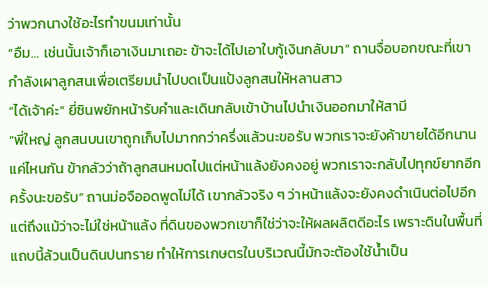ว่าพวกนางใช้อะไรทำขนมเท่านั้น
“อืม… เช่นนั้นเจ้าก็เอาเงินมาเถอะ ข้าจะได้ไปเอาใบกู้เงินกลับมา” ถานจื่อบอกขณะที่เขากำลังเผาลูกสนเพื่อเตรียมนำไปบดเป็นแป้งลูกสนให้หลานสาว
“ได้เจ้าค่ะ” ยี่ซินพยักหน้ารับคำและเดินกลับเข้าบ้านไปนำเงินออกมาให้สามี
“พี่ใหญ่ ลูกสนบนเขาถูกเก็บไปมากกว่าครึ่งแล้วนะขอรับ พวกเราจะยังค้าขายได้อีกนานแค่ไหนกัน ข้ากลัวว่าถ้าลูกสนหมดไปแต่หน้าแล้งยังคงอยู่ พวกเราจะกลับไปทุกข์ยากอีกครั้งนะขอรับ” ถานม่อจืออดพูดไม่ได้ เขากลัวจริง ๆ ว่าหน้าแล้งจะยังคงดำเนินต่อไปอีก แต่ถึงแม้ว่าจะไม่ใช่หน้าแล้ง ที่ดินของพวกเขาก็ใช่ว่าจะให้ผลผลิตดีอะไร เพราะดินในพื้นที่แถบนี้ล้วนเป็นดินปนทราย ทำให้การเกษตรในบริเวณนี้มักจะต้องใช้น้ำเป็น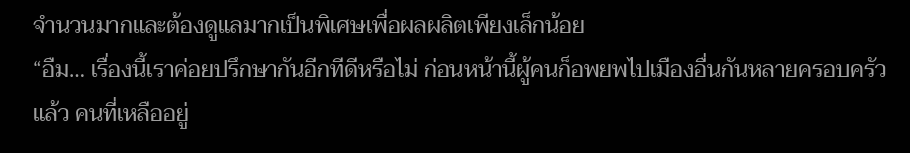จำนวนมากและต้องดูแลมากเป็นพิเศษเพื่อผลผลิตเพียงเล็กน้อย
“อืม… เรื่องนี้เราค่อยปรึกษากันอีกทีดีหรือไม่ ก่อนหน้านี้ผู้คนก็อพยพไปเมืองอื่นกันหลายครอบครัวแล้ว คนที่เหลืออยู่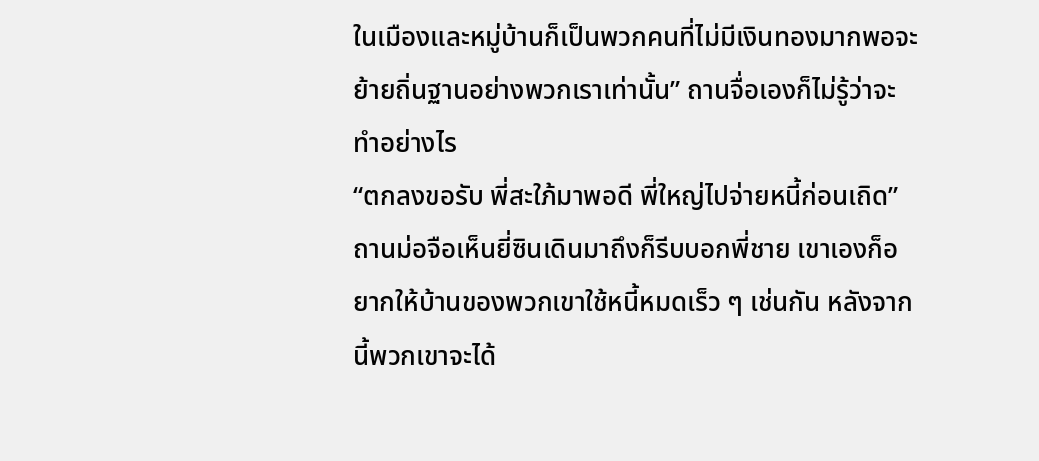ในเมืองและหมู่บ้านก็เป็นพวกคนที่ไม่มีเงินทองมากพอจะย้ายถิ่นฐานอย่างพวกเราเท่านั้น” ถานจื่อเองก็ไม่รู้ว่าจะทำอย่างไร
“ตกลงขอรับ พี่สะใภ้มาพอดี พี่ใหญ่ไปจ่ายหนี้ก่อนเถิด” ถานม่อจือเห็นยี่ซินเดินมาถึงก็รีบบอกพี่ชาย เขาเองก็อยากให้บ้านของพวกเขาใช้หนี้หมดเร็ว ๆ เช่นกัน หลังจากนี้พวกเขาจะได้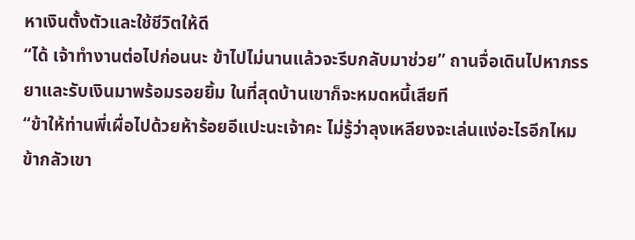หาเงินตั้งตัวและใช้ชีวิตให้ดี
“ได้ เจ้าทำงานต่อไปก่อนนะ ข้าไปไม่นานแล้วจะรีบกลับมาช่วย” ถานจื่อเดินไปหาภรรยาและรับเงินมาพร้อมรอยยิ้ม ในที่สุดบ้านเขาก็จะหมดหนี้เสียที
“ข้าให้ท่านพี่เผื่อไปด้วยห้าร้อยอีแปะนะเจ้าคะ ไม่รู้ว่าลุงเหลียงจะเล่นแง่อะไรอีกไหม ข้ากลัวเขา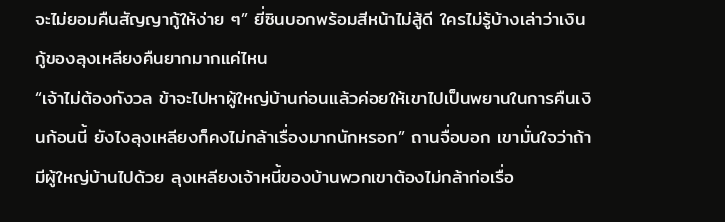จะไม่ยอมคืนสัญญากู้ให้ง่าย ๆ” ยี่ซินบอกพร้อมสีหน้าไม่สู้ดี ใครไม่รู้บ้างเล่าว่าเงินกู้ของลุงเหลียงคืนยากมากแค่ไหน
“เจ้าไม่ต้องกังวล ข้าจะไปหาผู้ใหญ่บ้านก่อนแล้วค่อยให้เขาไปเป็นพยานในการคืนเงินก้อนนี้ ยังไงลุงเหลียงก็คงไม่กล้าเรื่องมากนักหรอก” ถานจื่อบอก เขามั่นใจว่าถ้ามีผู้ใหญ่บ้านไปด้วย ลุงเหลียงเจ้าหนี้ของบ้านพวกเขาต้องไม่กล้าก่อเรื่อ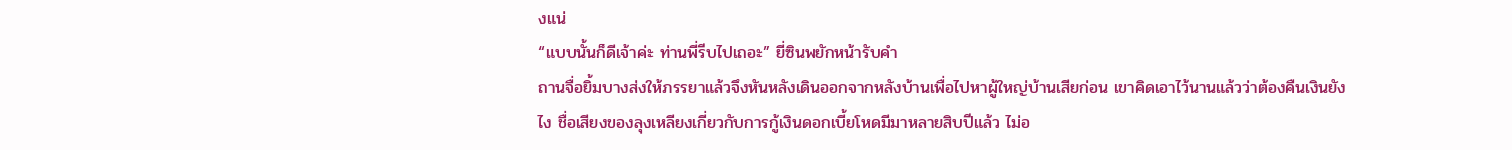งแน่
“แบบนั้นก็ดีเจ้าค่ะ ท่านพี่รีบไปเถอะ” ยี่ซินพยักหน้ารับคำ
ถานจื่อยิ้มบางส่งให้ภรรยาแล้วจึงหันหลังเดินออกจากหลังบ้านเพื่อไปหาผู้ใหญ่บ้านเสียก่อน เขาคิดเอาไว้นานแล้วว่าต้องคืนเงินยังไง ชื่อเสียงของลุงเหลียงเกี่ยวกับการกู้เงินดอกเบี้ยโหดมีมาหลายสิบปีแล้ว ไม่อ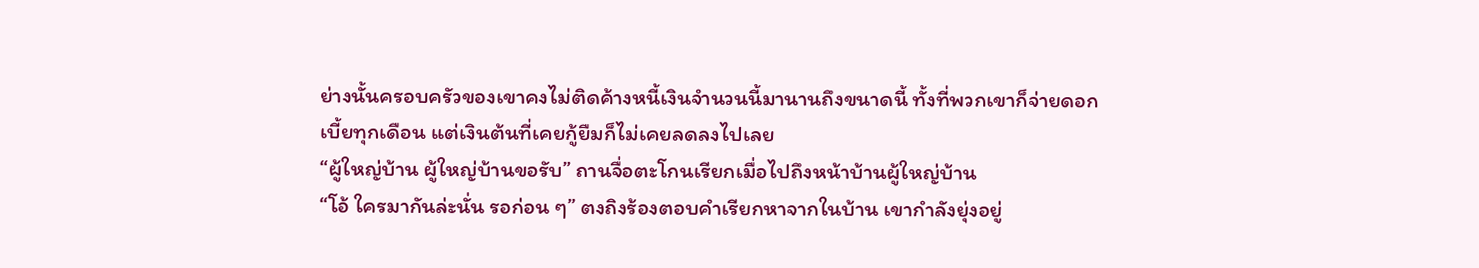ย่างนั้นครอบครัวของเขาคงไม่ติดค้างหนี้เงินจำนวนนี้มานานถึงขนาดนี้ ทั้งที่พวกเขาก็จ่ายดอกเบี้ยทุกเดือน แต่เงินต้นที่เคยกู้ยืมก็ไม่เคยลดลงไปเลย
“ผู้ใหญ่บ้าน ผู้ใหญ่บ้านขอรับ” ถานจื่อตะโกนเรียกเมื่อไปถึงหน้าบ้านผู้ใหญ่บ้าน
“โอ้ ใครมากันล่ะนั่น รอก่อน ๆ” ตงถิงร้องตอบคำเรียกหาจากในบ้าน เขากำลังยุ่งอยู่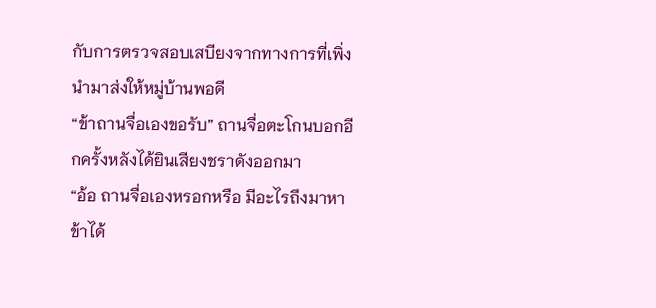กับการตรวจสอบเสบียงจากทางการที่เพิ่งนำมาส่งให้หมู่บ้านพอดี
“ข้าถานจื่อเองขอรับ” ถานจื่อตะโกนบอกอีกครั้งหลังได้ยินเสียงชราดังออกมา
“อ้อ ถานจื่อเองหรอกหรือ มีอะไรถึงมาหาข้าได้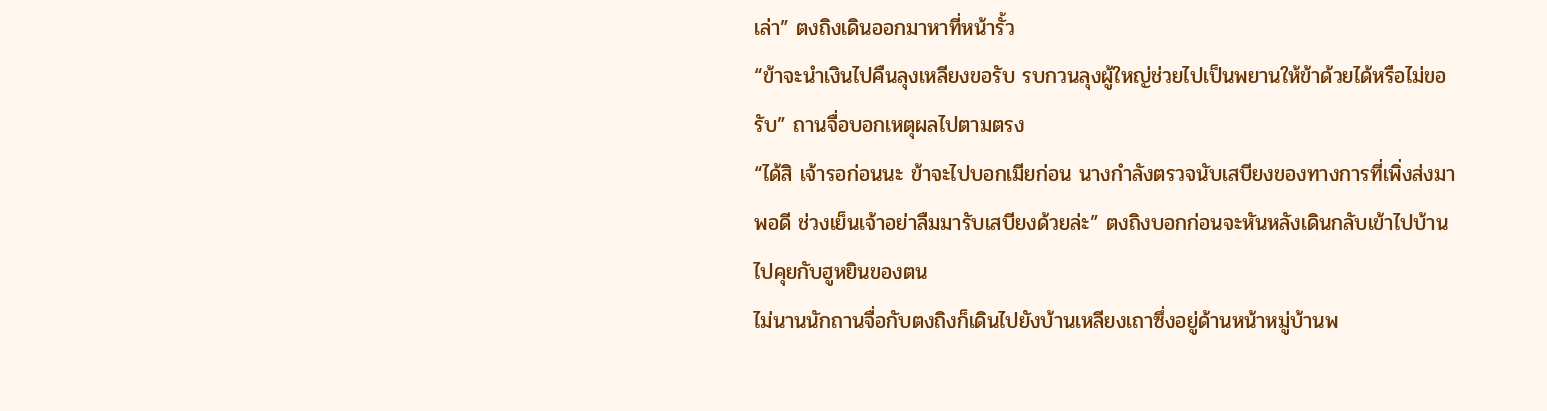เล่า” ตงถิงเดินออกมาหาที่หน้ารั้ว
“ข้าจะนำเงินไปคืนลุงเหลียงขอรับ รบกวนลุงผู้ใหญ่ช่วยไปเป็นพยานให้ข้าด้วยได้หรือไม่ขอรับ” ถานจื่อบอกเหตุผลไปตามตรง
“ได้สิ เจ้ารอก่อนนะ ข้าจะไปบอกเมียก่อน นางกำลังตรวจนับเสบียงของทางการที่เพิ่งส่งมาพอดี ช่วงเย็นเจ้าอย่าลืมมารับเสบียงด้วยล่ะ” ตงถิงบอกก่อนจะหันหลังเดินกลับเข้าไปบ้านไปคุยกับฮูหยินของตน
ไม่นานนักถานจื่อกับตงถิงก็เดินไปยังบ้านเหลียงเถาซึ่งอยู่ด้านหน้าหมู่บ้านพ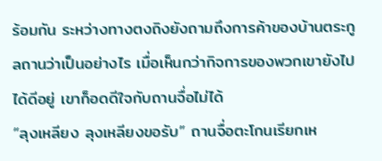ร้อมกัน ระหว่างทางตงถิงยังถามถึงการค้าของบ้านตระกูลถานว่าเป็นอย่างไร เมื่อเห็นกว่ากิจการของพวกเขายังไปได้ดีอยู่ เขาก็อดดีใจกับถานจื่อไม่ได้
“ลุงเหลียง ลุงเหลียงขอรับ” ถานจื่อตะโกนเรียกเห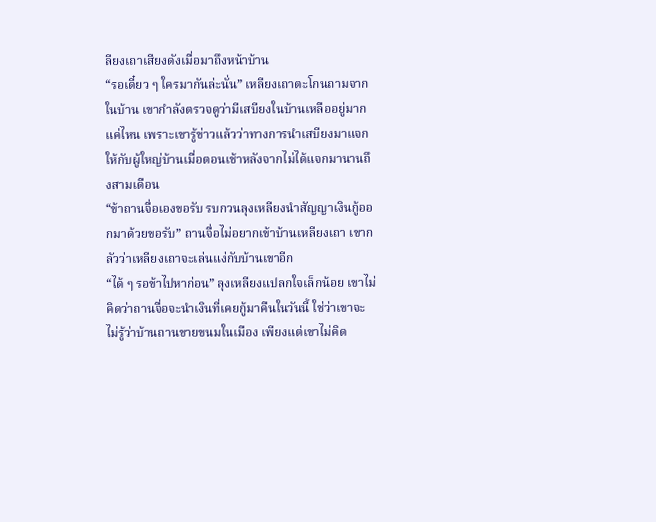ลียงเถาเสียงดังเมื่อมาถึงหน้าบ้าน
“รอเดี๋ยว ๆ ใครมากันล่ะนั่น” เหลียงเถาตะโกนถามจากในบ้าน เขากำลังตรวจดูว่ามีเสบียงในบ้านเหลืออยู่มากแค่ไหน เพราะเขารู้ข่าวแล้วว่าทางการนำเสบียงมาแจกให้กับผู้ใหญ่บ้านเมื่อตอนเช้าหลังจากไม่ได้แจกมานานถึงสามเดือน
“ข้าถานจื่อเองขอรับ รบกวนลุงเหลียงนำสัญญาเงินกู้ออกมาด้วยขอรับ” ถานจื่อไม่อยากเข้าบ้านเหลียงเถา เขากลัวว่าเหลียงเถาจะเล่นแง่กับบ้านเขาอีก
“ได้ ๆ รอข้าไปหาก่อน” ลุงเหลียงแปลกใจเล็กน้อย เขาไม่คิดว่าถานจื่อจะนำเงินที่เคยกู้มาคืนในวันนี้ ใช่ว่าเขาจะไม่รู้ว่าบ้านถานขายขนมในเมือง เพียงแต่เขาไม่คิด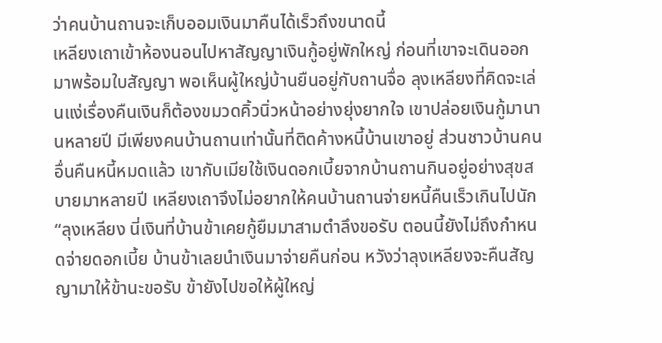ว่าคนบ้านถานจะเก็บออมเงินมาคืนได้เร็วถึงขนาดนี้
เหลียงเถาเข้าห้องนอนไปหาสัญญาเงินกู้อยู่พักใหญ่ ก่อนที่เขาจะเดินออกมาพร้อมใบสัญญา พอเห็นผู้ใหญ่บ้านยืนอยู่กับถานจื่อ ลุงเหลียงที่คิดจะเล่นแง่เรื่องคืนเงินก็ต้องขมวดคิ้วนิ่วหน้าอย่างยุ่งยากใจ เขาปล่อยเงินกู้มานานหลายปี มีเพียงคนบ้านถานเท่านั้นที่ติดค้างหนี้บ้านเขาอยู่ ส่วนชาวบ้านคนอื่นคืนหนี้หมดแล้ว เขากับเมียใช้เงินดอกเบี้ยจากบ้านถานกินอยู่อย่างสุขสบายมาหลายปี เหลียงเถาจึงไม่อยากให้คนบ้านถานจ่ายหนี้คืนเร็วเกินไปนัก
“ลุงเหลียง นี่เงินที่บ้านข้าเคยกู้ยืมมาสามตำลึงขอรับ ตอนนี้ยังไม่ถึงกำหนดจ่ายดอกเบี้ย บ้านข้าเลยนำเงินมาจ่ายคืนก่อน หวังว่าลุงเหลียงจะคืนสัญญามาให้ข้านะขอรับ ข้ายังไปขอให้ผู้ใหญ่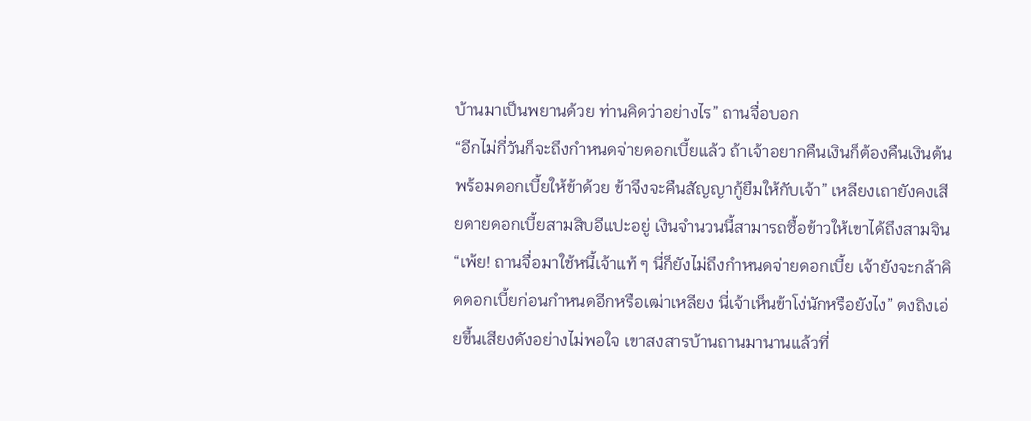บ้านมาเป็นพยานด้วย ท่านคิดว่าอย่างไร” ถานจื่อบอก
“อีกไม่กี่วันก็จะถึงกำหนดจ่ายดอกเบี้ยแล้ว ถ้าเจ้าอยากคืนเงินก็ต้องคืนเงินต้นพร้อมดอกเบี้ยให้ข้าด้วย ข้าจึงจะคืนสัญญากู้ยืมให้กับเจ้า” เหลียงเถายังคงเสียดายดอกเบี้ยสามสิบอีแปะอยู่ เงินจำนวนนี้สามารถซื้อข้าวให้เขาได้ถึงสามจิน
“เพ้ย! ถานจื่อมาใช้หนี้เจ้าแท้ ๆ นี่ก็ยังไม่ถึงกำหนดจ่ายดอกเบี้ย เจ้ายังจะกล้าคิดดอกเบี้ยก่อนกำหนดอีกหรือเฒ่าเหลียง นี่เจ้าเห็นข้าโง่นักหรือยังไง” ตงถิงเอ่ยขึ้นเสียงดังอย่างไม่พอใจ เขาสงสารบ้านถานมานานแล้วที่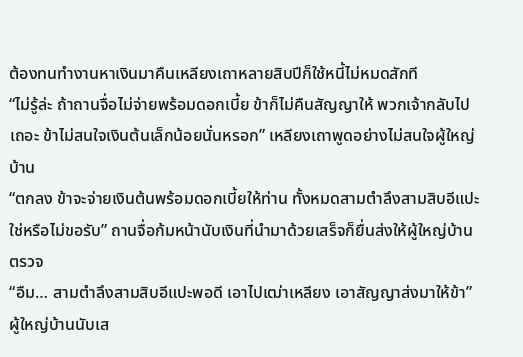ต้องทนทำงานหาเงินมาคืนเหลียงเถาหลายสิบปีก็ใช้หนี้ไม่หมดสักที
“ไม่รู้ล่ะ ถ้าถานจื่อไม่จ่ายพร้อมดอกเบี้ย ข้าก็ไม่คืนสัญญาให้ พวกเจ้ากลับไปเถอะ ข้าไม่สนใจเงินต้นเล็กน้อยนั่นหรอก” เหลียงเถาพูดอย่างไม่สนใจผู้ใหญ่บ้าน
“ตกลง ข้าจะจ่ายเงินต้นพร้อมดอกเบี้ยให้ท่าน ทั้งหมดสามตำลึงสามสิบอีแปะใช่หรือไม่ขอรับ” ถานจื่อก้มหน้านับเงินที่นำมาด้วยเสร็จก็ยื่นส่งให้ผู้ใหญ่บ้านตรวจ
“อืม… สามตำลึงสามสิบอีแปะพอดี เอาไปเฒ่าเหลียง เอาสัญญาส่งมาให้ข้า” ผู้ใหญ่บ้านนับเส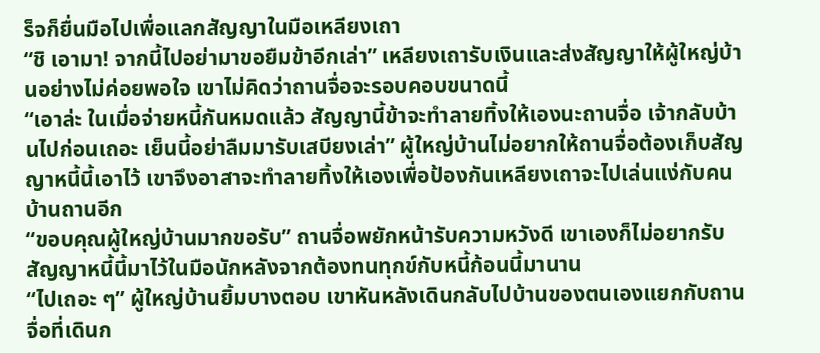ร็จก็ยื่นมือไปเพื่อแลกสัญญาในมือเหลียงเถา
“ชิ เอามา! จากนี้ไปอย่ามาขอยืมข้าอีกเล่า” เหลียงเถารับเงินและส่งสัญญาให้ผู้ใหญ่บ้านอย่างไม่ค่อยพอใจ เขาไม่คิดว่าถานจื่อจะรอบคอบขนาดนี้
“เอาล่ะ ในเมื่อจ่ายหนี้กันหมดแล้ว สัญญานี้ข้าจะทำลายทิ้งให้เองนะถานจื่อ เจ้ากลับบ้านไปก่อนเถอะ เย็นนี้อย่าลืมมารับเสบียงเล่า” ผู้ใหญ่บ้านไม่อยากให้ถานจื่อต้องเก็บสัญญาหนี้นี้เอาไว้ เขาจึงอาสาจะทำลายทิ้งให้เองเพื่อป้องกันเหลียงเถาจะไปเล่นแง่กับคนบ้านถานอีก
“ขอบคุณผู้ใหญ่บ้านมากขอรับ” ถานจื่อพยักหน้ารับความหวังดี เขาเองก็ไม่อยากรับสัญญาหนี้นี้มาไว้ในมือนักหลังจากต้องทนทุกข์กับหนี้ก้อนนี้มานาน
“ไปเถอะ ๆ” ผู้ใหญ่บ้านยิ้มบางตอบ เขาหันหลังเดินกลับไปบ้านของตนเองแยกกับถานจื่อที่เดินก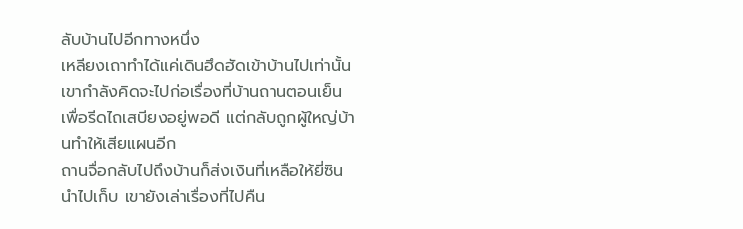ลับบ้านไปอีกทางหนึ่ง
เหลียงเถาทำได้แค่เดินฮึดฮัดเข้าบ้านไปเท่านั้น เขากำลังคิดจะไปก่อเรื่องที่บ้านถานตอนเย็นเพื่อรีดไถเสบียงอยู่พอดี แต่กลับถูกผู้ใหญ่บ้านทำให้เสียแผนอีก
ถานจื่อกลับไปถึงบ้านก็ส่งเงินที่เหลือให้ยี่ซินนำไปเก็บ เขายังเล่าเรื่องที่ไปคืน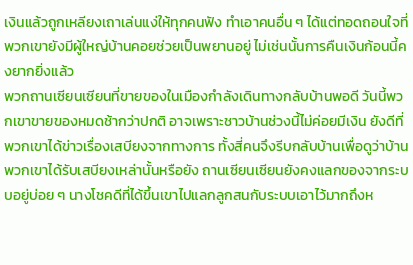เงินแล้วถูกเหลียงเถาเล่นแง่ให้ทุกคนฟัง ทำเอาคนอื่น ๆ ได้แต่ทอดถอนใจที่พวกเขายังมีผู้ใหญ่บ้านคอยช่วยเป็นพยานอยู่ ไม่เช่นนั้นการคืนเงินก้อนนี้คงยากยิ่งแล้ว
พวกถานเซียนเซียนที่ขายของในเมืองกำลังเดินทางกลับบ้านพอดี วันนี้พวกเขาขายของหมดช้ากว่าปกติ อาจเพราะชาวบ้านช่วงนี้ไม่ค่อยมีเงิน ยังดีที่พวกเขาได้ข่าวเรื่องเสบียงจากทางการ ทั้งสี่คนจึงรีบกลับบ้านเพื่อดูว่าบ้านพวกเขาได้รับเสบียงเหล่านั้นหรือยัง ถานเซียนเซียนยังคงแลกของจากระบบอยู่บ่อย ๆ นางโชคดีที่ได้ขึ้นเขาไปแลกลูกสนกับระบบเอาไว้มากถึงห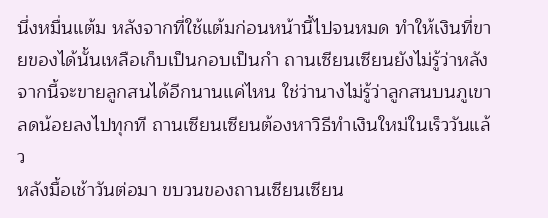นึ่งหมื่นแต้ม หลังจากที่ใช้แต้มก่อนหน้านี้ไปจนหมด ทำให้เงินที่ขายของได้นั้นเหลือเก็บเป็นกอบเป็นกำ ถานเซียนเซียนยังไม่รู้ว่าหลังจากนี้จะขายลูกสนได้อีกนานแค่ไหน ใช่ว่านางไม่รู้ว่าลูกสนบนภูเขาลดน้อยลงไปทุกที ถานเซียนเซียนต้องหาวิธีทำเงินใหม่ในเร็ววันแล้ว
หลังมื้อเช้าวันต่อมา ขบวนของถานเซียนเซียน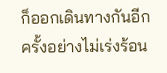ก็ออกเดินทางกันอีกครั้งอย่างไม่เร่งร้อน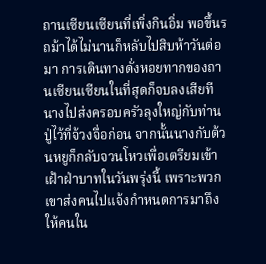ถานเซียนเซียนที่เพิ่งกินอิ่ม พอขึ้นรถม้าได้ไม่นานก็หลับไปสิบห้าวันต่อมา การเดินทางดั่งหอยทากของถานเซียนเซียนในที่สุดก็จบลงเสียที นางไปส่งครอบครัวลุงใหญ่กับท่านปู่ไว้ที่จ้วงจื่อก่อน จากนั้นนางกับต้วนหยูก็กลับจวนโหวเพื่อเตรียมเข้าเฝ้าฝ่าบาทในวันพรุ่งนี้ เพราะพวกเขาส่งคนไปแจ้งกำหนดการมาถึงให้คนใน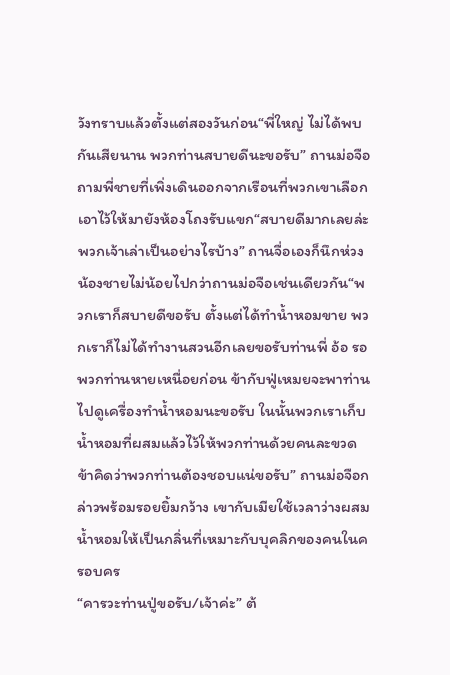วังทราบแล้วตั้งแต่สองวันก่อน“พี่ใหญ่ ไม่ได้พบกันเสียนาน พวกท่านสบายดีนะขอรับ” ถานม่อจือถามพี่ชายที่เพิ่งเดินออกจากเรือนที่พวกเขาเลือกเอาไว้ให้มายังห้องโถงรับแขก“สบายดีมากเลยล่ะ พวกเจ้าเล่าเป็นอย่างไรบ้าง” ถานจื่อเองก็นึกห่วงน้องชายไม่น้อยไปกว่าถานม่อจือเช่นเดียวกัน“พวกเราก็สบายดีขอรับ ตั้งแต่ได้ทำน้ำหอมขาย พวกเราก็ไม่ได้ทำงานสวนอีกเลยขอรับท่านพี่ อ้อ รอพวกท่านหายเหนื่อยก่อน ข้ากับฟู่เหมยจะพาท่านไปดูเครื่องทำน้ำหอมนะขอรับ ในนั้นพวกเราเก็บน้ำหอมที่ผสมแล้วไว้ให้พวกท่านด้วยคนละขวด ข้าคิดว่าพวกท่านต้องชอบแน่ขอรับ” ถานม่อจือกล่าวพร้อมรอยยิ้มกว้าง เขากับเมียใช้เวลาว่างผสมน้ำหอมให้เป็นกลิ่นที่เหมาะกับบุคลิกของคนในครอบคร
“คารวะท่านปู่ขอรับ/เจ้าค่ะ” ต้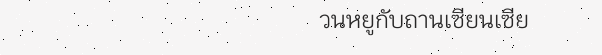วนหยูกับถานเซียนเซีย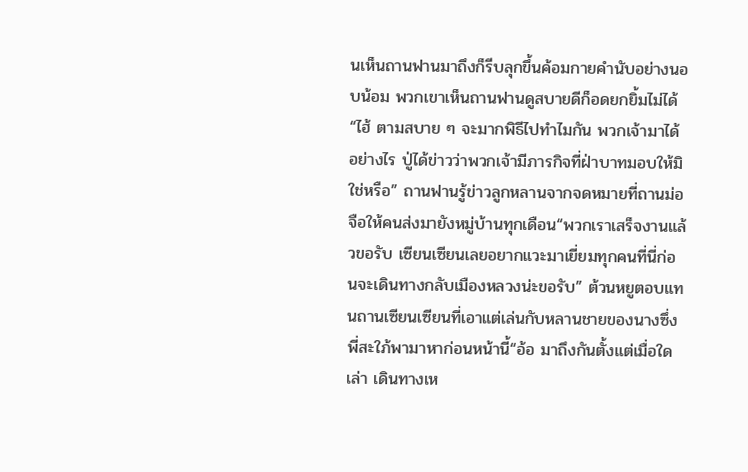นเห็นถานฟานมาถึงก็รีบลุกขึ้นค้อมกายคำนับอย่างนอบน้อม พวกเขาเห็นถานฟานดูสบายดีก็อดยกยิ้มไม่ได้“ไฮ้ ตามสบาย ๆ จะมากพิธีไปทำไมกัน พวกเจ้ามาได้อย่างไร ปู่ได้ข่าวว่าพวกเจ้ามีภารกิจที่ฝ่าบาทมอบให้มิใช่หรือ” ถานฟานรู้ข่าวลูกหลานจากจดหมายที่ถานม่อจือให้คนส่งมายังหมู่บ้านทุกเดือน“พวกเราเสร็จงานแล้วขอรับ เซียนเซียนเลยอยากแวะมาเยี่ยมทุกคนที่นี่ก่อนจะเดินทางกลับเมืองหลวงน่ะขอรับ” ต้วนหยูตอบแทนถานเซียนเซียนที่เอาแต่เล่นกับหลานชายของนางซึ่งพี่สะใภ้พามาหาก่อนหน้านี้“อ้อ มาถึงกันตั้งแต่เมื่อใดเล่า เดินทางเห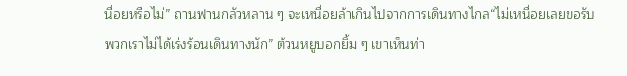นื่อยหรือไม่” ถานฟานกลัวหลาน ๆ จะเหนื่อยล้าเกินไปจากการเดินทางไกล“ไม่เหนื่อยเลยขอรับ พวกเราไม่ได้เร่งร้อนเดินทางนัก” ต้วนหยูบอกยิ้ม ๆ เขาเห็นท่า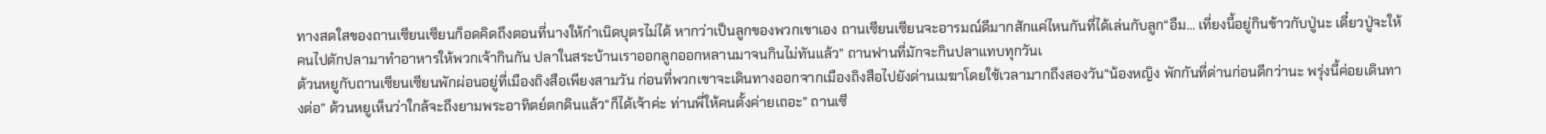ทางสดใสของถานเซียนเซียนก็อดคิดถึงตอนที่นางให้กำเนิดบุตรไม่ได้ หากว่าเป็นลูกของพวกเขาเอง ถานเซียนเซียนจะอารมณ์ดีมากสักแค่ไหนกันที่ได้เล่นกับลูก“อืม… เที่ยงนี้อยู่กินข้าวกับปู่นะ เดี๋ยวปู่จะให้คนไปตักปลามาทำอาหารให้พวกเจ้ากินกัน ปลาในสระบ้านเราออกลูกออกหลานมาจนกินไม่ทันแล้ว” ถานฟานที่มักจะกินปลาแทบทุกวันเ
ต้วนหยูกับถานเซียนเซียนพักผ่อนอยู่ที่เมืองถิงสือเพียงสามวัน ก่อนที่พวกเขาจะเดินทางออกจากเมืองถิงสือไปยังด่านเมฆาโดยใช้เวลามากถึงสองวัน“น้องหญิง พักกันที่ด่านก่อนดีกว่านะ พรุ่งนี้ค่อยเดินทางต่อ” ต้วนหยูเห็นว่าใกล้จะถึงยามพระอาทิตย์ตกดินแล้ว“ก็ได้เจ้าค่ะ ท่านพี่ให้คนตั้งค่ายเถอะ” ถานเซี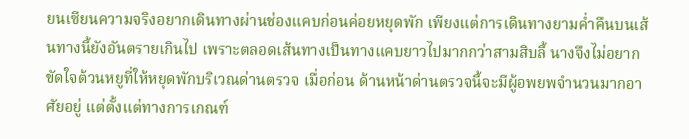ยนเซียนความจริงอยากเดินทางผ่านช่องแคบก่อนค่อยหยุดพัก เพียงแต่การเดินทางยามค่ำคืนบนเส้นทางนี้ยังอันตรายเกินไป เพราะตลอดเส้นทางเป็นทางแคบยาวไปมากกว่าสามสิบลี้ นางจึงไม่อยากขัดใจต้วนหยูที่ให้หยุดพักบริเวณด่านตรวจ เมื่อก่อน ด้านหน้าด่านตรวจนี้จะมีผู้อพยพจำนวนมากอาศัยอยู่ แต่ตั้งแต่ทางการเกณฑ์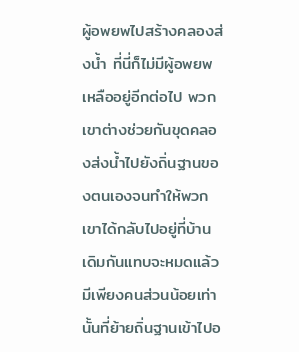ผู้อพยพไปสร้างคลองส่งน้ำ ที่นี่ก็ไม่มีผู้อพยพเหลืออยู่อีกต่อไป พวกเขาต่างช่วยกันขุดคลองส่งน้ำไปยังถิ่นฐานของตนเองจนทำให้พวกเขาได้กลับไปอยู่ที่บ้านเดิมกันแทบจะหมดแล้ว มีเพียงคนส่วนน้อยเท่านั้นที่ย้ายถิ่นฐานเข้าไปอ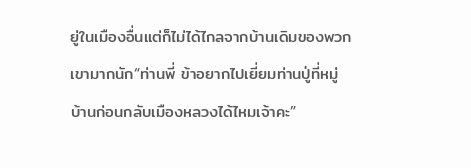ยู่ในเมืองอื่นแต่ก็ไม่ได้ไกลจากบ้านเดิมของพวกเขามากนัก“ท่านพี่ ข้าอยากไปเยี่ยมท่านปู่ที่หมู่บ้านก่อนกลับเมืองหลวงได้ไหมเจ้าคะ”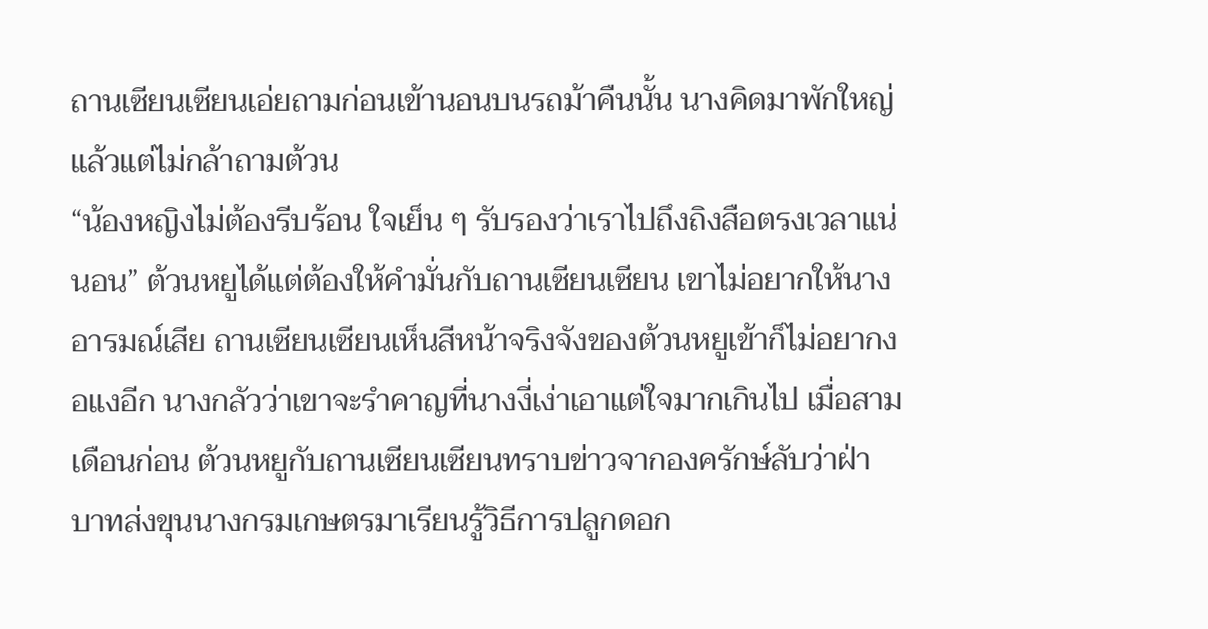ถานเซียนเซียนเอ่ยถามก่อนเข้านอนบนรถม้าคืนนั้น นางคิดมาพักใหญ่แล้วแต่ไม่กล้าถามต้วน
“น้องหญิงไม่ต้องรีบร้อน ใจเย็น ๆ รับรองว่าเราไปถึงถิงสือตรงเวลาแน่นอน” ต้วนหยูได้แต่ต้องให้คำมั่นกับถานเซียนเซียน เขาไม่อยากให้นางอารมณ์เสีย ถานเซียนเซียนเห็นสีหน้าจริงจังของต้วนหยูเข้าก็ไม่อยากงอแงอีก นางกลัวว่าเขาจะรำคาญที่นางงี่เง่าเอาแต่ใจมากเกินไป เมื่อสามเดือนก่อน ต้วนหยูกับถานเซียนเซียนทราบข่าวจากองครักษ์ลับว่าฝ่าบาทส่งขุนนางกรมเกษตรมาเรียนรู้วิธีการปลูกดอก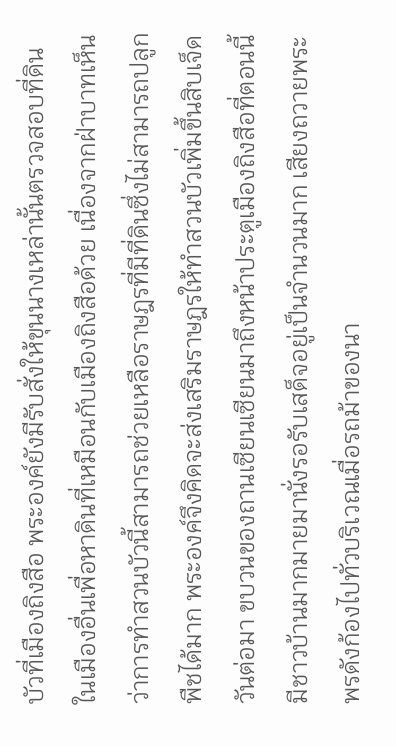บัวที่เมืองถิงสือ พระองค์ยังมีรับสั่งให้ขุนนางเหล่านั้นตรวจสอบที่ดินในเมืองอื่นเพื่อหาดินที่เหมือนกับเมืองถิงสือด้วย เนื่องจากฝ่าบาทเห็นว่าการทำสวนบัวนี้สามารถช่วยเหลือราษฎรที่มีที่ดินซึ่งไม่สามารถปลูกพืชได้มาก พระองค์จึงคิดจะส่งเสริมราษฎรให้ทำสวนบัวเพิ่มขึ้นสิบเจ็ดวันต่อมา ขบวนของถานเซียนเซียนมาถึงหน้าประตูเมืองถิงสือที่ตอนนี้มีชาวบ้านมากมายมานั่งรอรับเสด็จอยู่เป็นจำนวนมาก เสียงถวายพระพรดังก้องไปทั่วบริเวณเมื่อรถม้าของนา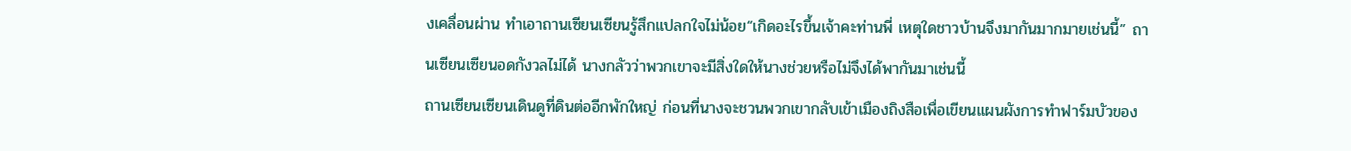งเคลื่อนผ่าน ทำเอาถานเซียนเซียนรู้สึกแปลกใจไม่น้อย“เกิดอะไรขึ้นเจ้าคะท่านพี่ เหตุใดชาวบ้านจึงมากันมากมายเช่นนี้” ถานเซียนเซียนอดกังวลไม่ได้ นางกลัวว่าพวกเขาจะมีสิ่งใดให้นางช่วยหรือไม่จึงได้พากันมาเช่นนี้
ถานเซียนเซียนเดินดูที่ดินต่ออีกพักใหญ่ ก่อนที่นางจะชวนพวกเขากลับเข้าเมืองถิงสือเพื่อเขียนแผนผังการทำฟาร์มบัวของ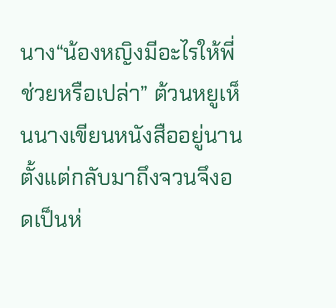นาง“น้องหญิงมีอะไรให้พี่ช่วยหรือเปล่า” ต้วนหยูเห็นนางเขียนหนังสืออยู่นานตั้งแต่กลับมาถึงจวนจึงอดเป็นห่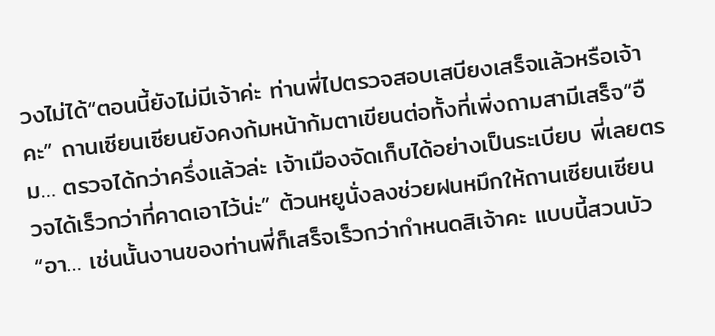วงไม่ได้“ตอนนี้ยังไม่มีเจ้าค่ะ ท่านพี่ไปตรวจสอบเสบียงเสร็จแล้วหรือเจ้าคะ” ถานเซียนเซียนยังคงก้มหน้าก้มตาเขียนต่อทั้งที่เพิ่งถามสามีเสร็จ“อืม… ตรวจได้กว่าครึ่งแล้วล่ะ เจ้าเมืองจัดเก็บได้อย่างเป็นระเบียบ พี่เลยตรวจได้เร็วกว่าที่คาดเอาไว้น่ะ” ต้วนหยูนั่งลงช่วยฝนหมึกให้ถานเซียนเซียน“อา… เช่นนั้นงานของท่านพี่ก็เสร็จเร็วกว่ากำหนดสิเจ้าคะ แบบนี้สวนบัว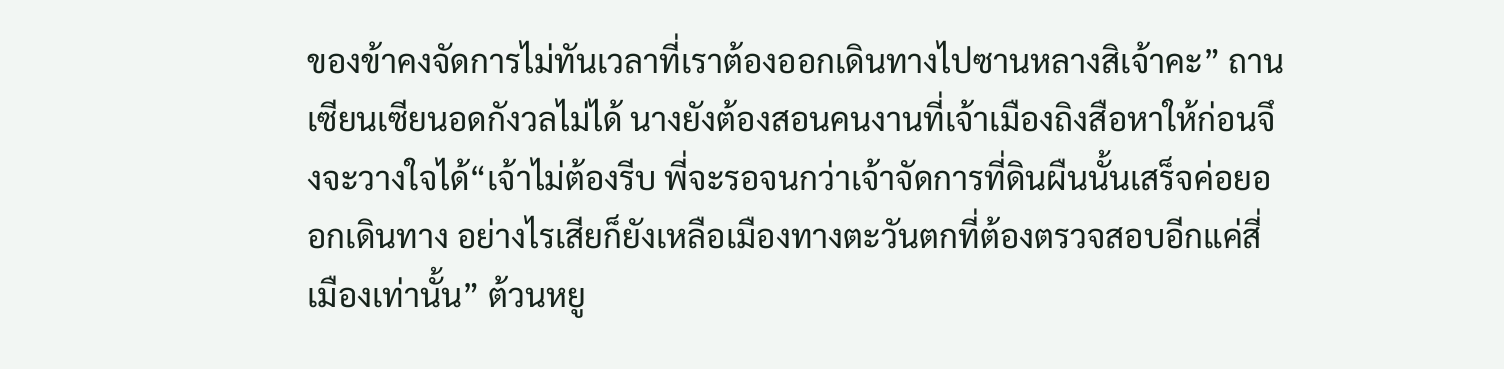ของข้าคงจัดการไม่ทันเวลาที่เราต้องออกเดินทางไปซานหลางสิเจ้าคะ” ถานเซียนเซียนอดกังวลไม่ได้ นางยังต้องสอนคนงานที่เจ้าเมืองถิงสือหาให้ก่อนจึงจะวางใจได้“เจ้าไม่ต้องรีบ พี่จะรอจนกว่าเจ้าจัดการที่ดินผืนนั้นเสร็จค่อยออกเดินทาง อย่างไรเสียก็ยังเหลือเมืองทางตะวันตกที่ต้องตรวจสอบอีกแค่สี่เมืองเท่านั้น” ต้วนหยู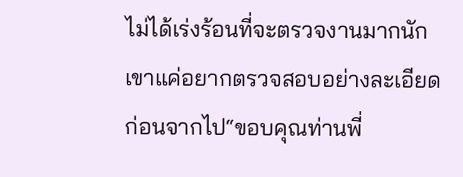ไม่ได้เร่งร้อนที่จะตรวจงานมากนัก เขาแค่อยากตรวจสอบอย่างละเอียดก่อนจากไป“ขอบคุณท่านพี่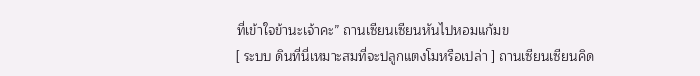ที่เข้าใจข้านะเจ้าคะ” ถานเซียนเซียนหันไปหอมแก้มข
[ ระบบ ดินที่นี่เหมาะสมที่จะปลูกแตงโมหรือเปล่า ] ถานเซียนเซียนคิด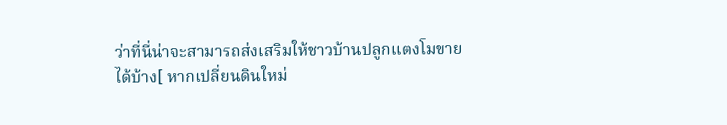ว่าที่นี่น่าจะสามารถส่งเสริมให้ชาวบ้านปลูกแตงโมขายได้บ้าง[ หากเปลี่ยนดินใหม่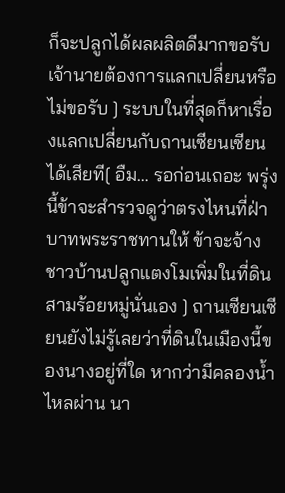ก็จะปลูกได้ผลผลิตดีมากขอรับ เจ้านายต้องการแลกเปลี่ยนหรือไม่ขอรับ ] ระบบในที่สุดก็หาเรื่องแลกเปลี่ยนกับถานเซียนเซียนได้เสียที[ อืม… รอก่อนเถอะ พรุ่งนี้ข้าจะสำรวจดูว่าตรงไหนที่ฝ่าบาทพระราชทานให้ ข้าจะจ้างชาวบ้านปลูกแตงโมเพิ่มในที่ดินสามร้อยหมู่นั่นเอง ] ถานเซียนเซียนยังไม่รู้เลยว่าที่ดินในเมืองนี้ของนางอยู่ที่ใด หากว่ามีคลองน้ำไหลผ่าน นา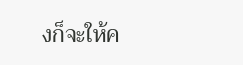งก็จะให้ค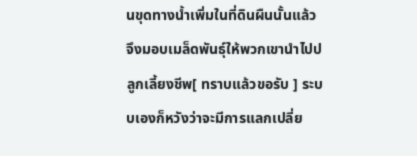นขุดทางน้ำเพิ่มในที่ดินผืนนั้นแล้วจึงมอบเมล็ดพันธุ์ให้พวกเขานำไปปลูกเลี้ยงชีพ[ ทราบแล้วขอรับ ] ระบบเองก็หวังว่าจะมีการแลกเปลี่ย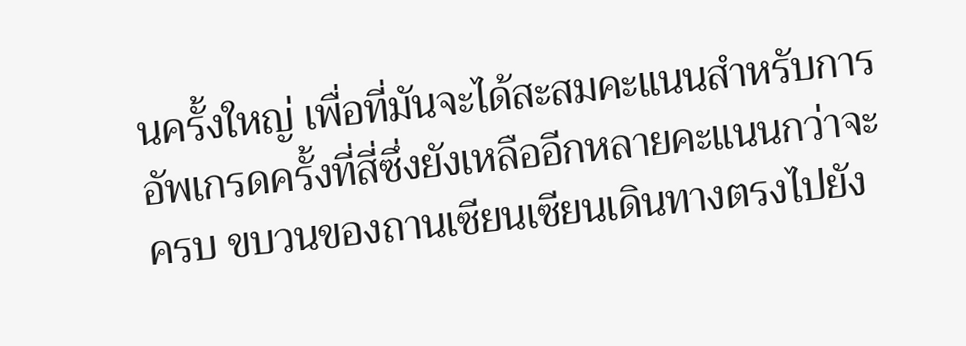นครั้งใหญ่ เพื่อที่มันจะได้สะสมคะแนนสำหรับการอัพเกรดครั้งที่สี่ซึ่งยังเหลืออีกหลายคะแนนกว่าจะครบ ขบวนของถานเซียนเซียนเดินทางตรงไปยัง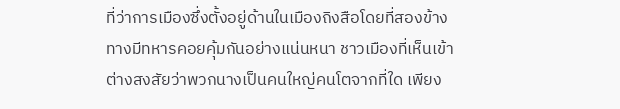ที่ว่าการเมืองซึ่งตั้งอยู่ด้านในเมืองถิงสือโดยที่สองข้างทางมีทหารคอยคุ้มกันอย่างแน่นหนา ชาวเมืองที่เห็นเข้าต่างสงสัยว่าพวกนางเป็นคนใหญ่คนโตจากที่ใด เพียง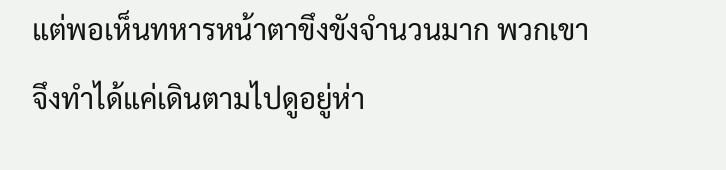แต่พอเห็นทหารหน้าตาขึงขังจำนวนมาก พวกเขาจึงทำได้แค่เดินตามไปดูอยู่ห่า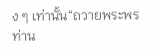ง ๆ เท่านั้น“ถวายพระพรท่าน